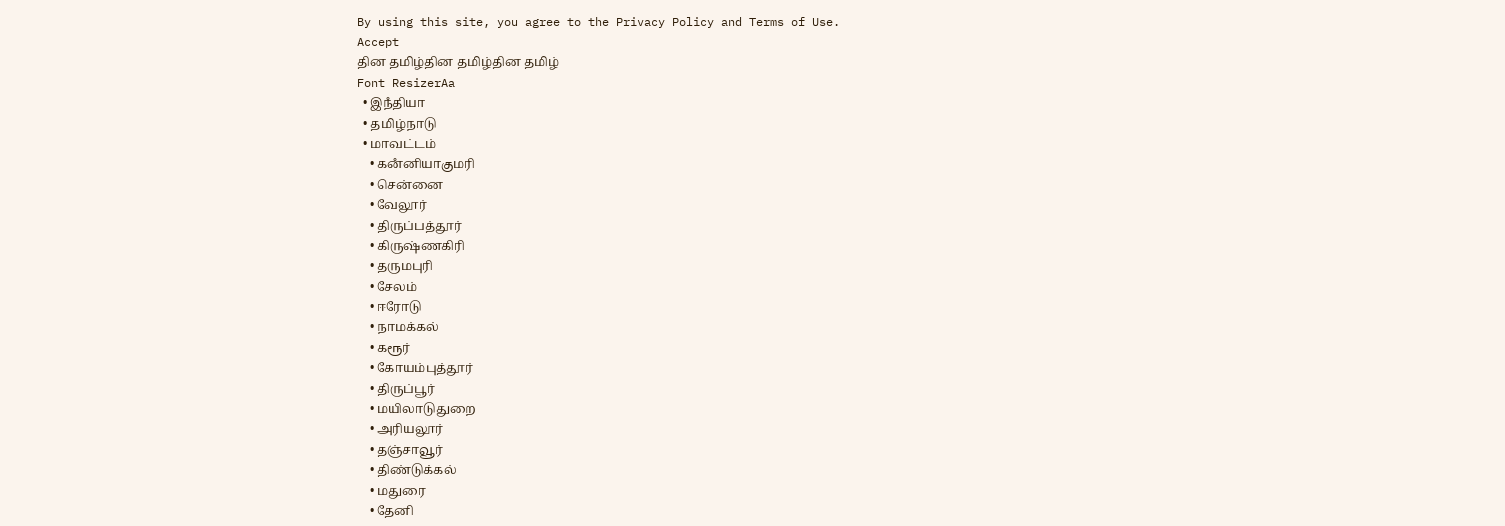By using this site, you agree to the Privacy Policy and Terms of Use.
Accept
தின தமிழ்தின தமிழ்தின தமிழ்
Font ResizerAa
  • இநஂதியா
  • தமிழ்நாடு
  • மாவட்டம்
    • கனஂனியாகுமரி
    • சென்னை
    • வேலூர்
    • திருப்பத்தூர்
    • கிருஷ்ணகிரி
    • தருமபுரி
    • சேலம்
    • ஈரோடு
    • நாமக்கல்
    • கரூர்
    • கோயம்புத்தூர்
    • திருப்பூர்
    • மயிலாடுதுறை
    • அரியலூர்
    • தஞ்சாவூர்
    • திண்டுக்கல்
    • மதுரை
    • தேனி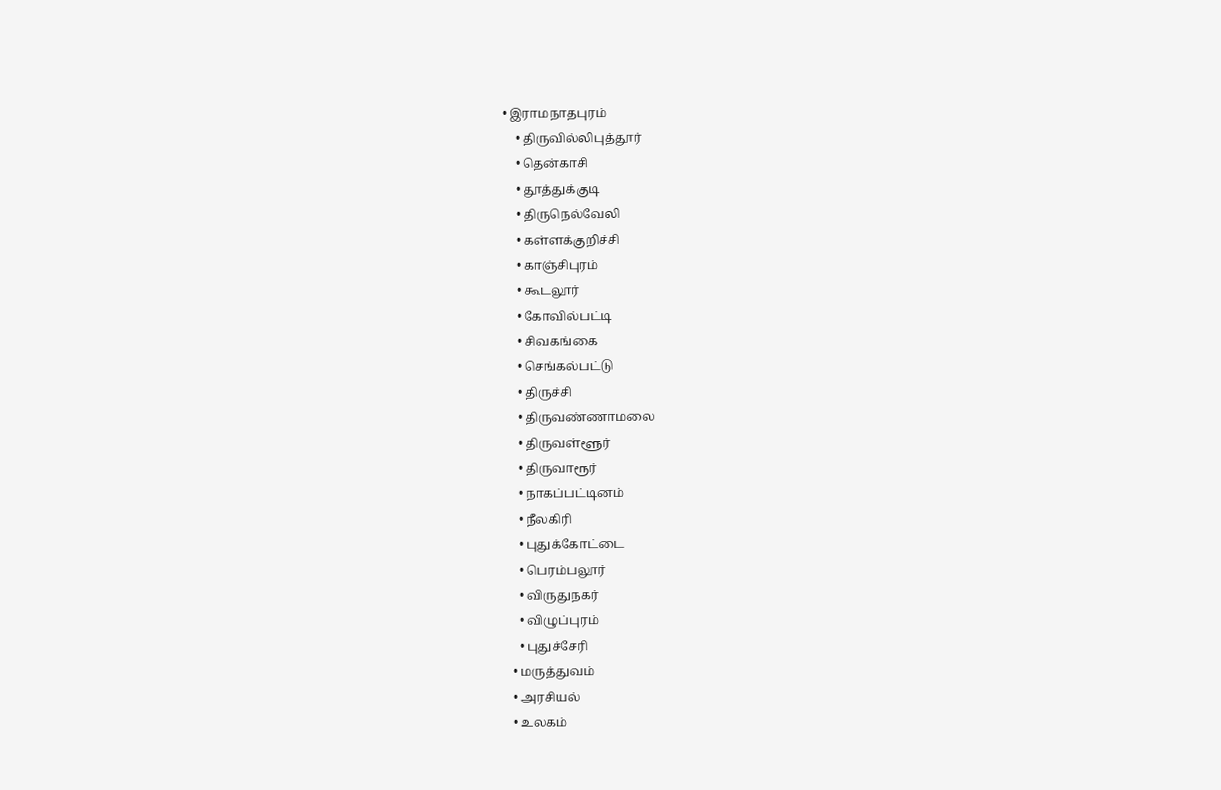• இராமநாதபுரம்
    • திருவில்லிபுத்தூர்
    • தென்காசி
    • தூத்துக்குடி
    • திருநெல்வேலி
    • கள்ளக்குறிச்சி
    • காஞ்சிபுரம்
    • கூடலூர்
    • கோவில்பட்டி
    • சிவகங்கை
    • செங்கல்பட்டு
    • திருச்சி
    • திருவண்ணாமலை
    • திருவள்ளூர்
    • திருவாரூர்
    • நாகப்பட்டினம்
    • நீலகிரி
    • புதுக்கோட்டை
    • பெரம்பலூர்
    • விருதுநகர்
    • விழுப்புரம்
    • புதுச்சேரி
  • மருத்துவம்
  • அரசியல்
  • உலகம்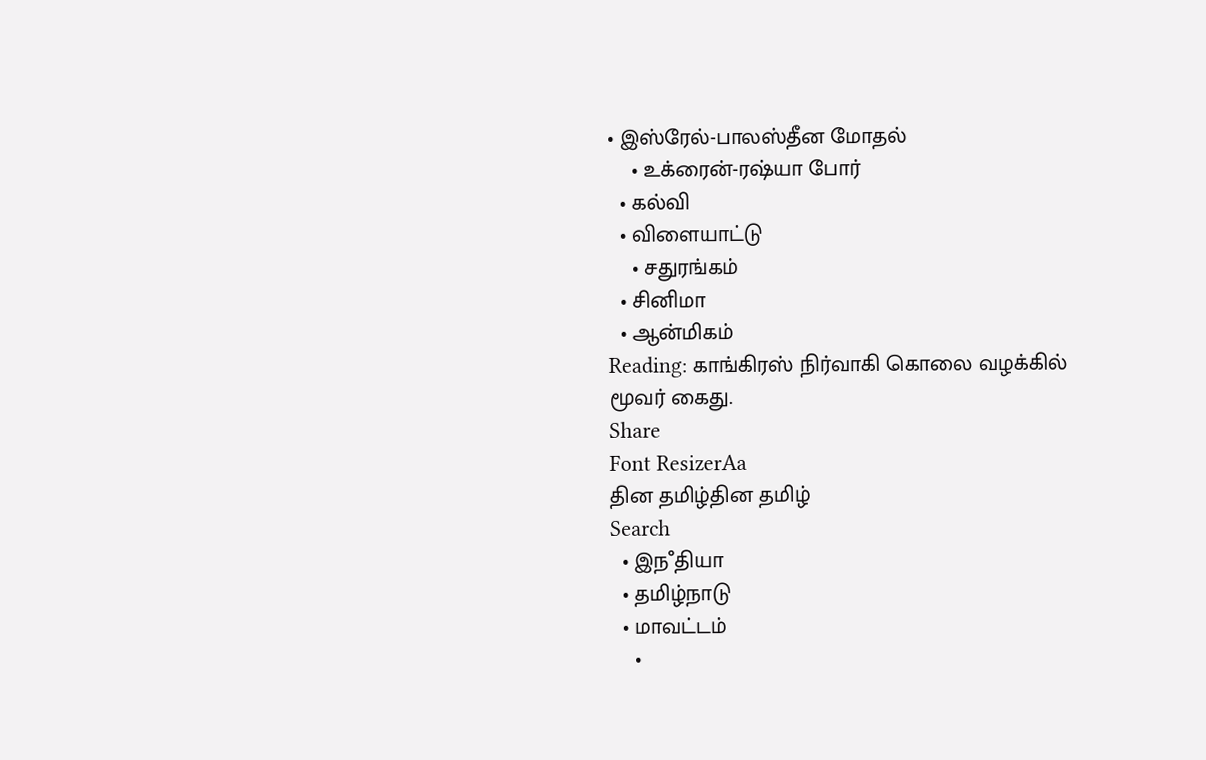• இஸ்ரேல்-பாலஸ்தீன மோதல்
    • உக்ரைன்-ரஷ்யா போர்
  • கல்வி
  • விளையாட்டு
    • சதுரங்கம்
  • சினிமா
  • ஆன்மிகம்
Reading: காங்கிரஸ் நிர்வாகி கொலை வழக்கில் மூவர் கைது.
Share
Font ResizerAa
தின தமிழ்தின தமிழ்
Search
  • இநஂதியா
  • தமிழ்நாடு
  • மாவட்டம்
    •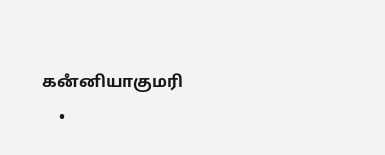கனஂனியாகுமரி
    •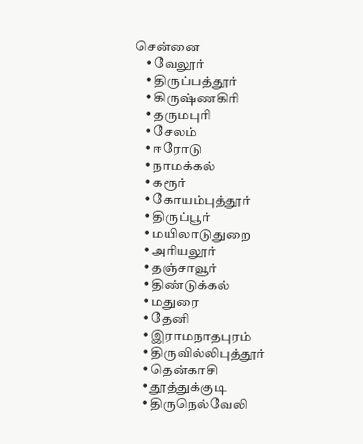சென்னை
    • வேலூர்
    • திருப்பத்தூர்
    • கிருஷ்ணகிரி
    • தருமபுரி
    • சேலம்
    • ஈரோடு
    • நாமக்கல்
    • கரூர்
    • கோயம்புத்தூர்
    • திருப்பூர்
    • மயிலாடுதுறை
    • அரியலூர்
    • தஞ்சாவூர்
    • திண்டுக்கல்
    • மதுரை
    • தேனி
    • இராமநாதபுரம்
    • திருவில்லிபுத்தூர்
    • தென்காசி
    • தூத்துக்குடி
    • திருநெல்வேலி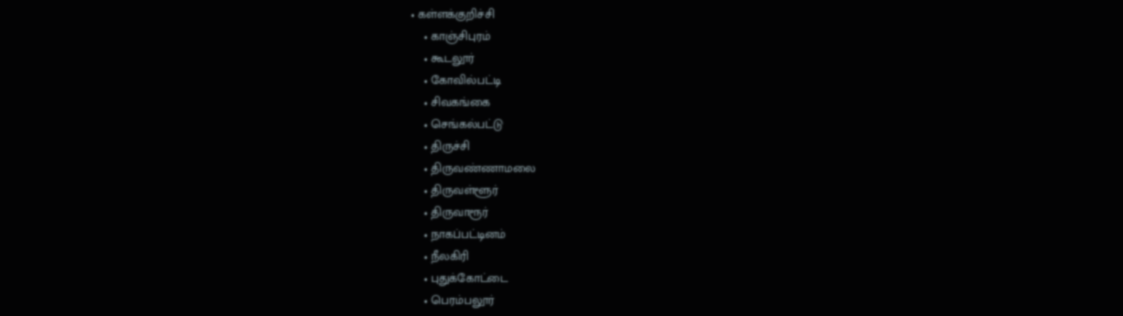• கள்ளக்குறிச்சி
    • காஞ்சிபுரம்
    • கூடலூர்
    • கோவில்பட்டி
    • சிவகங்கை
    • செங்கல்பட்டு
    • திருச்சி
    • திருவண்ணாமலை
    • திருவள்ளூர்
    • திருவாரூர்
    • நாகப்பட்டினம்
    • நீலகிரி
    • புதுக்கோட்டை
    • பெரம்பலூர்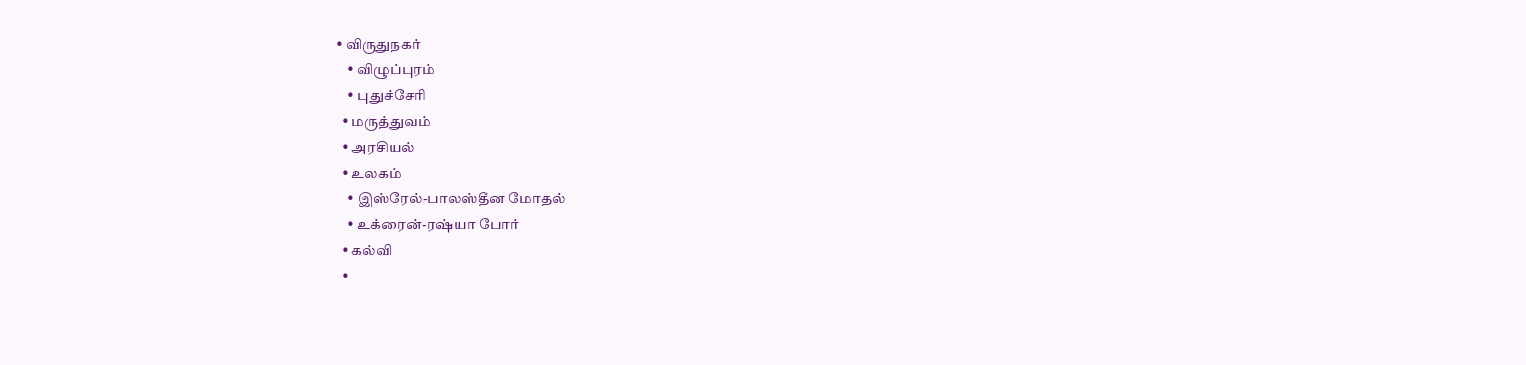• விருதுநகர்
    • விழுப்புரம்
    • புதுச்சேரி
  • மருத்துவம்
  • அரசியல்
  • உலகம்
    • இஸ்ரேல்-பாலஸ்தீன மோதல்
    • உக்ரைன்-ரஷ்யா போர்
  • கல்வி
  •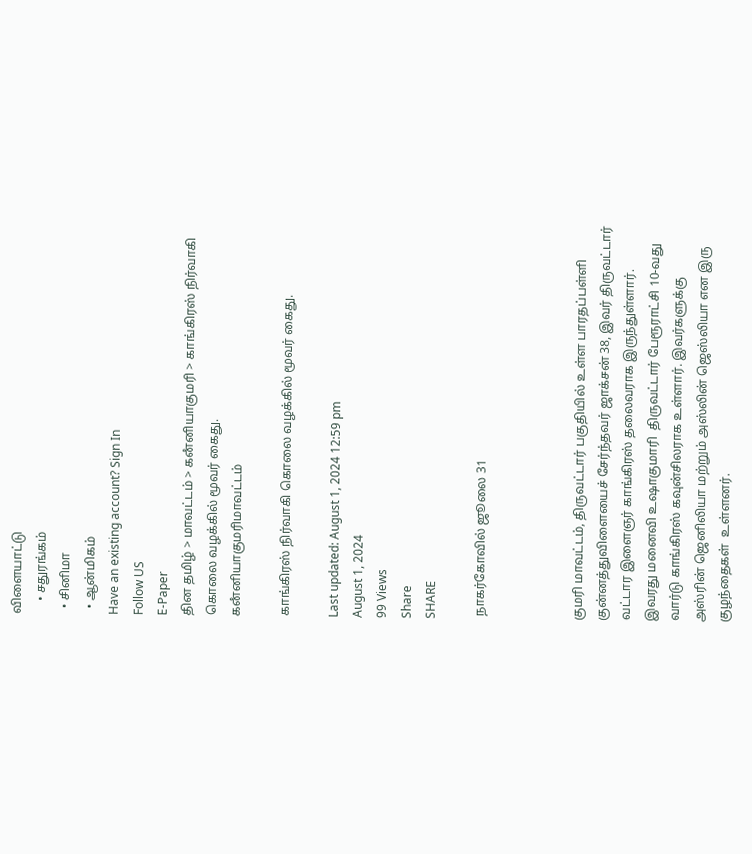விளையாட்டு
    • சதுரங்கம்
  • சினிமா
  • ஆன்மிகம்
Have an existing account? Sign In
Follow US
E-Paper
தின தமிழ் > மாவட்டம் > கனஂனியாகுமரி > காங்கிரஸ் நிர்வாகி கொலை வழக்கில் மூவர் கைது.
கனஂனியாகுமரிமாவட்டம்

காங்கிரஸ் நிர்வாகி கொலை வழக்கில் மூவர் கைது.

Last updated: August 1, 2024 12:59 pm
August 1, 2024
99 Views
Share
SHARE

 நாகர்கோவில் ஜூலை 31



குமரி மாவட்டம், திருவட்டார் பகுதியில் உள்ள பாரதப்பள்ளி குன்னத்துவிளையைச் சேர்ந்தவர் ஜாக்சன் 38, இவர் திருவட்டார் வட்டார இளைஞர் காங்கிரஸ் தலைவராக இருந்துள்ளார். இவரது மனைவி உஷாகுமாரி  திருவட்டார் பேரூராட்சி 10-வது வார்டு காங்கிரஸ் கவுன்சிலராக உள்ளார். இவர்களுக்கு அஸ்ரின் ஜெனிலியா மற்றும் அஸ்லின் ஜெஸ்லியா என இரு குழந்தைகள்  உள்ளனர்.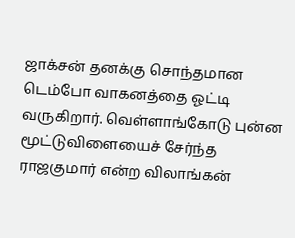ஜாக்சன் தனக்கு சொந்தமான  டெம்போ வாகனத்தை ஓட்டி வருகிறார். வெள்ளாங்கோடு புன்ன மூட்டுவிளையைச் சேர்ந்த ராஜகுமார் என்ற விலாங்கன்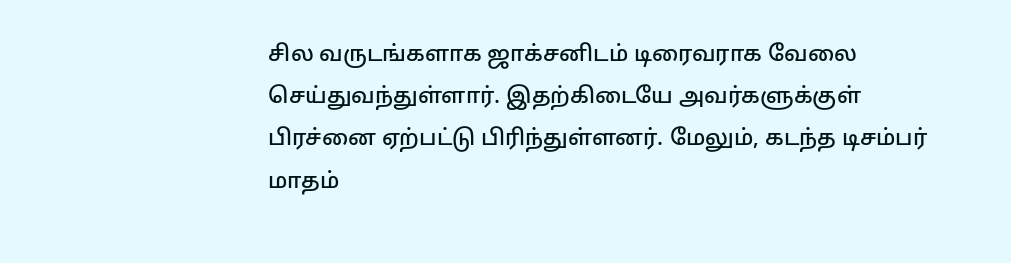சில வருடங்களாக ஜாக்சனிடம் டிரைவராக வேலை செய்துவந்துள்ளார். இதற்கிடையே அவர்களுக்குள் பிரச்னை ஏற்பட்டு பிரிந்துள்ளனர். மேலும், கடந்த டிசம்பர் மாதம்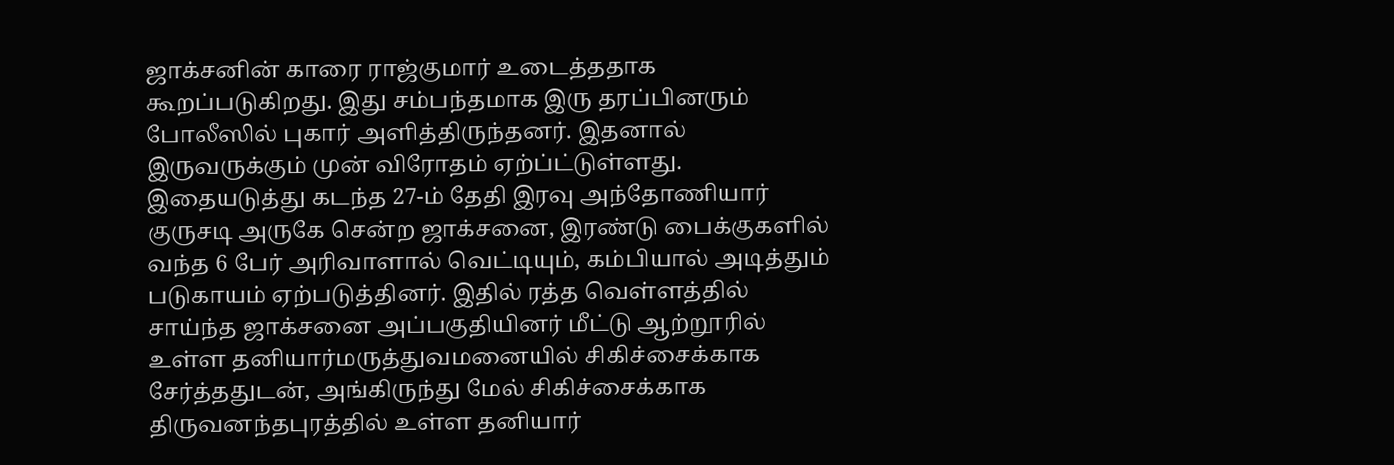ஜாக்சனின் காரை ராஜ்குமார் உடைத்ததாக கூறப்படுகிறது. இது சம்பந்தமாக இரு தரப்பினரும் போலீஸில் புகார் அளித்திருந்தனர். இதனால் இருவருக்கும் முன் விரோதம் ஏற்ப்ட்டுள்ளது. இதையடுத்து கடந்த 27-ம் தேதி இரவு அந்தோணியார் குருசடி அருகே சென்ற ஜாக்சனை, இரண்டு பைக்குகளில் வந்த 6 பேர் அரிவாளால் வெட்டியும், கம்பியால் அடித்தும் படுகாயம் ஏற்படுத்தினர். இதில் ரத்த வெள்ளத்தில் சாய்ந்த ஜாக்சனை அப்பகுதியினர் மீட்டு ஆற்றூரில் உள்ள தனியார்மருத்துவமனையில் சிகிச்சைக்காக சேர்த்ததுடன், அங்கிருந்து மேல் சிகிச்சைக்காக திருவனந்தபுரத்தில் உள்ள தனியார்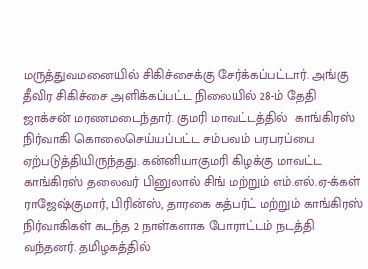மருத்துவமனையில் சிகிச்சைக்கு சேர்க்கப்பட்டார். அங்கு தீவிர சிகிச்சை அளிக்கப்பட்ட நிலையில் 28-ம் தேதி ஜாக்சன் மரணமடைந்தார். குமரி மாவட்டத்தில்  காங்கிரஸ் நிர்வாகி கொலைசெய்யப்பட்ட சம்பவம் பரபரப்பை ஏற்படுத்தியிருந்தது. கன்னியாகுமரி கிழக்கு மாவட்ட காங்கிரஸ் தலைவர் பினுலால் சிங் மற்றும் எம்.எல்.ஏ-க்கள் ராஜேஷ்குமார், பிரின்ஸ், தாரகை கத்பர்ட் மற்றும் காங்கிரஸ் நிர்வாகிகள் கடந்த 2 நாள்களாக போராட்டம் நடத்தி வந்தனர். தமிழகத்தில்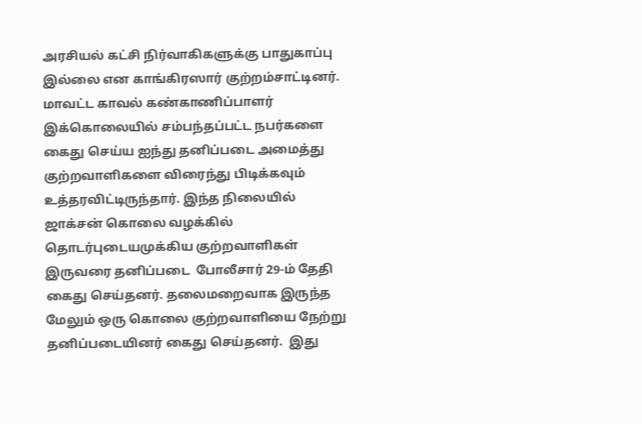அரசியல் கட்சி நிர்வாகிகளுக்கு பாதுகாப்பு இல்லை என காங்கிரஸார் குற்றம்சாட்டினர். மாவட்ட காவல் கண்காணிப்பாளர் இக்கொலையில் சம்பந்தப்பட்ட நபர்களை கைது செய்ய ஐந்து தனிப்படை அமைத்து குற்றவாளிகளை விரைந்து பிடிக்கவும் உத்தரவிட்டிருந்தார். இந்த நிலையில் ஜாக்சன் கொலை வழக்கில் தொடர்புடையமுக்கிய குற்றவாளிகள் இருவரை தனிப்படை  போலீசார் 29-ம் தேதி  கைது செய்தனர். தலைமறைவாக இருந்த மேலும் ஒரு கொலை குற்றவாளியை நேற்று தனிப்படையினர் கைது செய்தனர்.  இது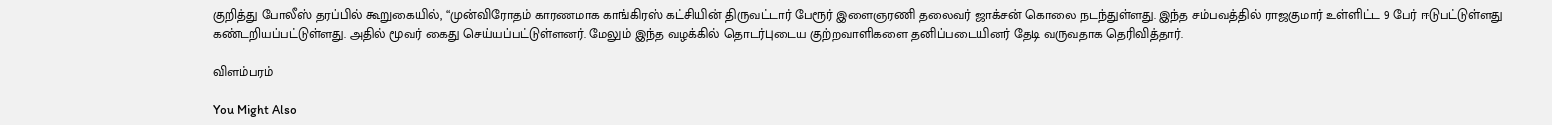குறித்து போலீஸ் தரப்பில் கூறுகையில், “முன்விரோதம் காரணமாக காங்கிரஸ் கட்சியின் திருவட்டார் பேரூர் இளைஞரணி தலைவர் ஜாக்சன் கொலை நடந்துள்ளது. இந்த சம்பவத்தில் ராஜகுமார் உள்ளிட்ட 9 பேர் ஈடுபட்டுள்ளது கண்டறியப்பட்டுள்ளது. அதில் மூவர் கைது செய்யப்பட்டுள்ளனர். மேலும் இந்த வழக்கில் தொடர்புடைய குற்றவாளிகளை தனிப்படையினர் தேடி வருவதாக தெரிவித்தார்.

விளம்பரம்

You Might Also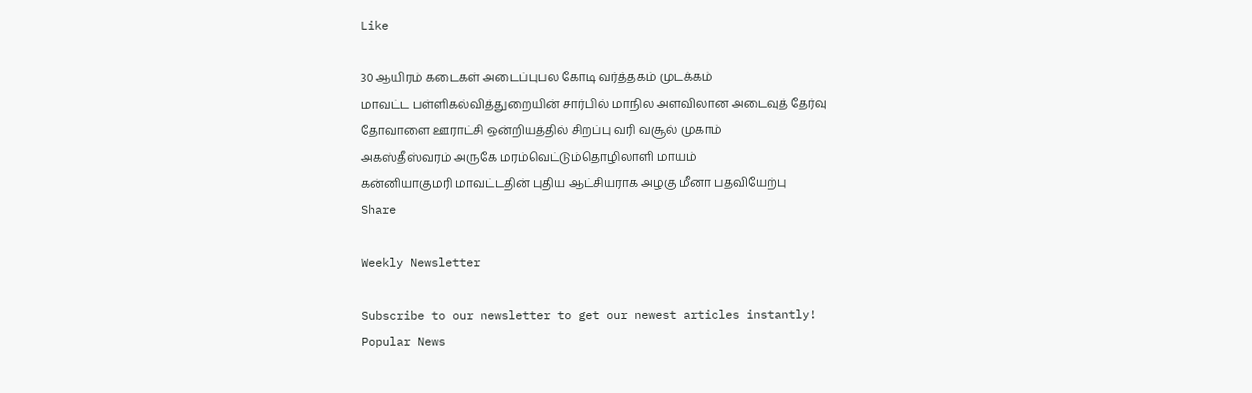Like

30 ஆயிரம் கடைகள் அடைப்புபல கோடி வர்த்தகம் முடக்கம்
மாவட்ட பள்ளிகல்வித்துறையின் சார்பில் மாநில அளவிலான அடைவுத் தேர்வு
தோவாளை ஊராட்சி ஒன்றியத்தில் சிறப்பு வரி வசூல் முகாம்
அகஸ்தீஸ்வரம் அருகே மரம்வெட்டும்தொழிலாளி மாயம்
கன்னியாகுமரி மாவட்டதின் புதிய ஆட்சியராக அழகு மீனா பதவியேற்பு
Share

Weekly Newsletter

Subscribe to our newsletter to get our newest articles instantly!
Popular News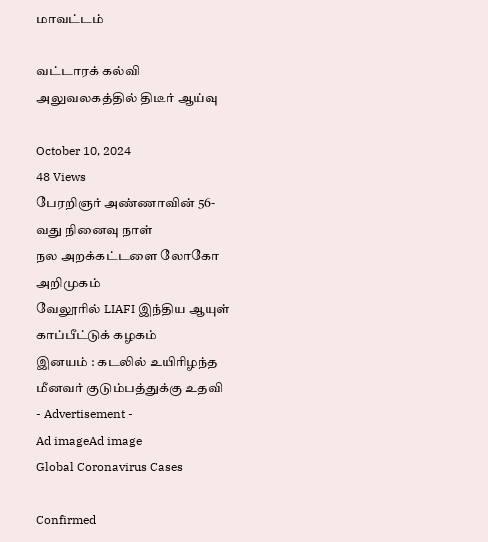மாவட்டம்

வட்டாரக் கல்வி அலுவலகத்தில் திடீர் ஆய்வு

October 10, 2024
48 Views
பேரறிஞர் அண்ணாவின் 56- வது நினைவு நாள்
நல அறக்கட்டளை லோகோ அறிமுகம்
வேலூரில் LIAFI இந்திய ஆயுள் காப்பீட்டுக் கழகம்
இனயம் : கடலில் உயிரிழந்த மீனவர் குடும்பத்துக்கு உதவி
- Advertisement -
Ad imageAd image
Global Coronavirus Cases

Confirmed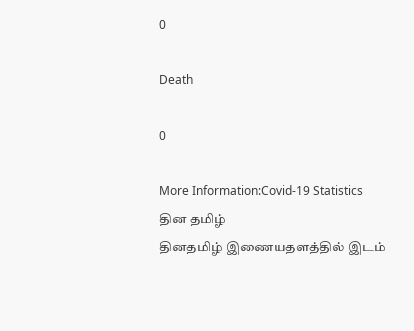0

Death

0

More Information:Covid-19 Statistics
தின தமிழ்
தினதமிழ் இணையதளத்தில் இடம்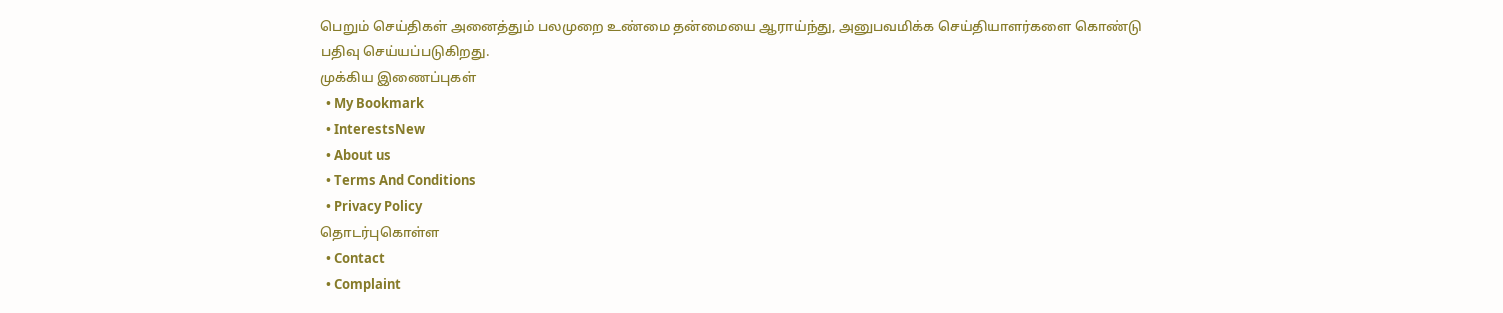பெறும் செய்திகள் அனைத்தும் பலமுறை உண்மை தன்மையை ஆராய்ந்து, அனுபவமிக்க செய்தியாளர்களை கொண்டு பதிவு செய்யப்படுகிறது.
முக்கிய இணைப்புகள்
  • My Bookmark
  • InterestsNew
  • About us
  • Terms And Conditions
  • Privacy Policy
தொடர்புகொள்ள
  • Contact
  • Complaint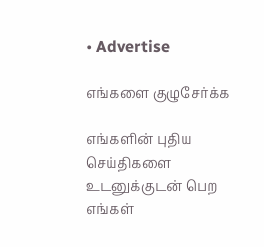• Advertise

எங்களை குழுசேர்க்க

எங்களின் புதிய செய்திகளை உடனுக்குடன் பெற எங்கள்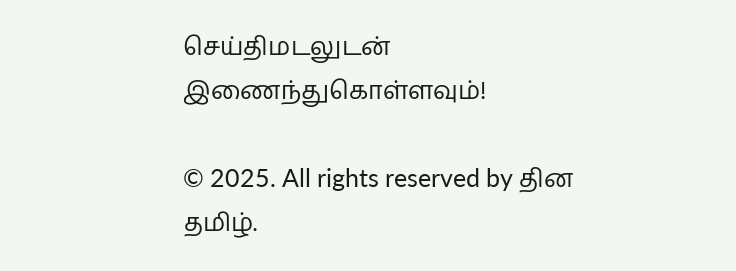செய்திமடலுடன் இணைந்துகொள்ளவும்!

© 2025. All rights reserved by தின தமிழ்.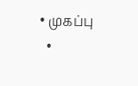• முகப்பு
  •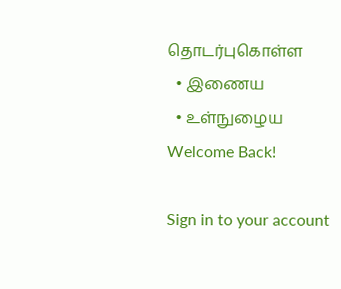தொடர்புகொள்ள
  • இணைய
  • உள்நுழைய
Welcome Back!

Sign in to your account